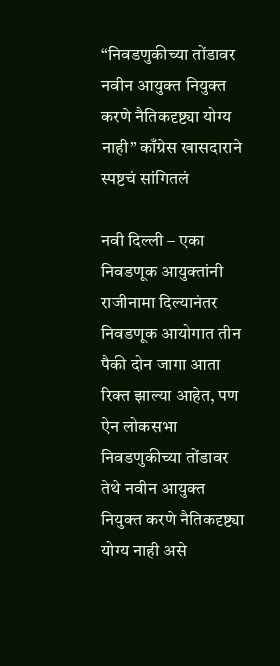“निवडणुकीच्या तोंडावर नवीन आयुक्त नियुक्त करणे नैतिकदृष्ट्या योग्य नाही” काँग्रेस खासदाराने स्पष्टचं सांगितलं

नवी दिल्ली – एका निवडणूक आयुक्तांनी राजीनामा दिल्यानंतर निवडणूक आयोगात तीन पैकी दोन जागा आता रिक्त झाल्या आहेत, पण ऐन लोकसभा निवडणुकीच्या तोंडावर तेथे नवीन आयुक्त नियुक्त करणे नैतिकदृष्ट्या योग्य नाही असे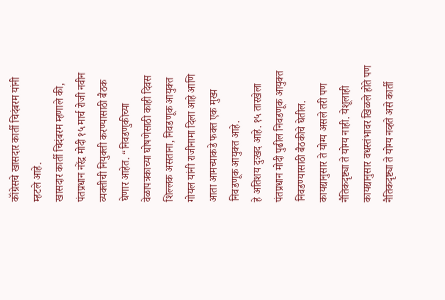कॉंग्रेसचे खासदार कार्ती चिदंबरम यांनी म्हटले आहे.
खासदार कार्ती चिदंबरम म्हणाले की, पंतप्रधान नरेंद्र मोदी १५ मार्च रोजी नवीन व्यक्तीची नियुक्ती करण्यासाठी बैठक घेणार आहेत. “निवडणुकीच्या वेळापत्रकाच्या घोषणेसाठी काही दिवस शिल्लक असताना, निवडणूक आयुक्त गोयल यांनी राजीनामा दिला आहे आणि आता आमच्याकडे फक्त एक मुख्य निवडणूक आयुक्त आहे.
हे अतिशय दुःखद आहे. १५ तारखेला पंतप्रधान मोदी पुढील निवडणूक आयुक्त निवडण्यासाठी बैठकीचे घेतील. कायद्यानुसार ते योग्य असले तरी पण नैतिकदृष्ट्या ते योग्य नाही. येशूलाही कायद्यानुसार वधस्तंभावर खिळले होते पण नैतिकदृष्ट्या ते योग्य नव्हते असे कार्ती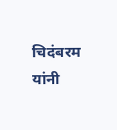चिदंबरम यांनी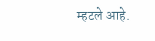म्हटले आहे.